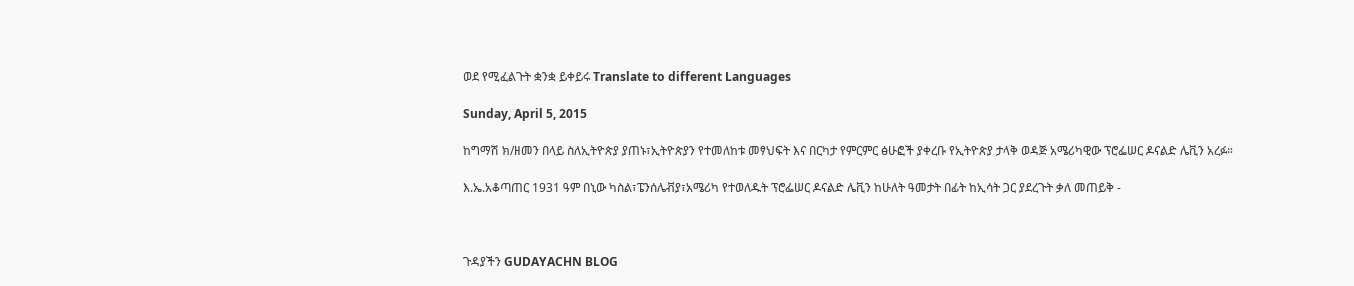ወደ የሚፈልጉት ቋንቋ ይቀይሩ Translate to different Languages

Sunday, April 5, 2015

ከግማሽ ክ/ዘመን በላይ ስለኢትዮጵያ ያጠኑ፣ኢትዮጵያን የተመለከቱ መፃህፍት እና በርካታ የምርምር ፅሁፎች ያቀረቡ የኢትዮጵያ ታላቅ ወዳጅ አሜሪካዊው ፕሮፌሠር ዶናልድ ሌቪን አረፉ።

እ.ኤ.አቆጣጠር 1931 ዓም በኒው ካስል፣ፔንሰሌቭያ፣አሜሪካ የተወለዱት ፕሮፌሠር ዶናልድ ሌቪን ከሁለት ዓመታት በፊት ከኢሳት ጋር ያደረጉት ቃለ መጠይቅ -



ጉዳያችን GUDAYACHN BLOG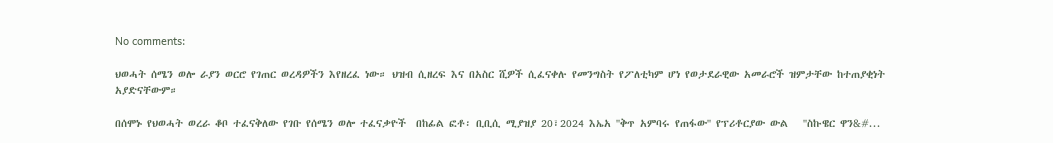No comments:

ህወሓት ሰሜን ወሎ ራያን ወርሮ የገጠር ወረዳዎችን እየዘረፈ ነው። ህዝብ ሲዘረፍ እና በአስር ሺዎች ሲፈናቀሉ የመንግስት የፖለቲካም ሆነ የወታደራዊው አመራሮች ዝምታቸው ከተጠያቂነት አያድናቸውም።

በሰሞኑ የህወሓት ወረራ ቆቦ ተፈናቅለው የገቡ የሰሜን ወሎ ተፈናቃዮች  በከፊል ፎቶ፡ ቢቢሲ ሚያዝያ 20፣2024 እኤአ ''ቅጥ አምባሩ የጠፋው'' የፕሪቶርያው ውል   ''ስኩዌር ዋን&#...